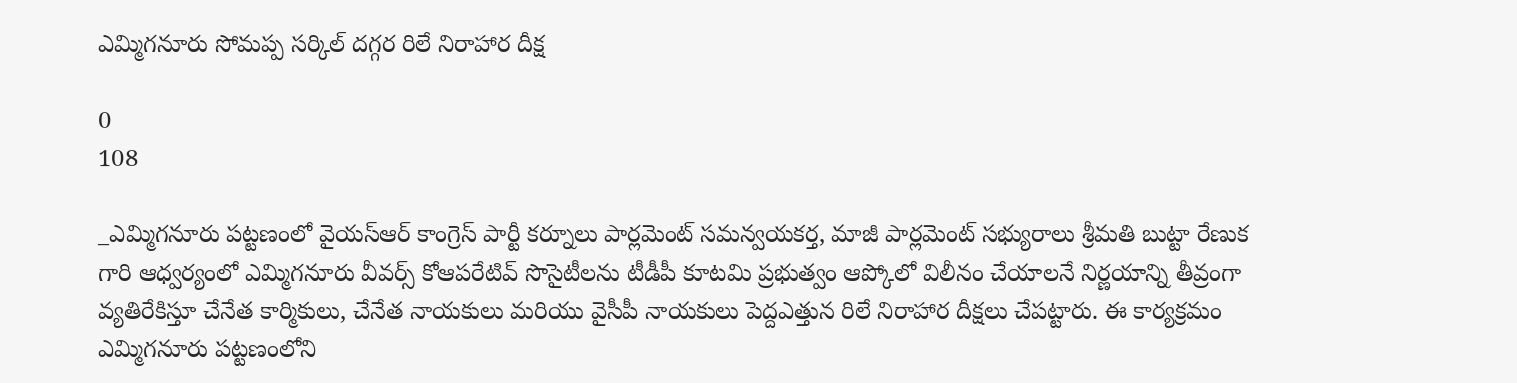ఎమ్మిగనూరు సోమప్ప సర్కిల్ దగ్గర రిలే నిరాహార దీక్ష

0
108

_ఎమ్మిగనూరు పట్టణంలో వైయస్ఆర్ కాంగ్రెస్ పార్టీ కర్నూలు పార్లమెంట్ సమన్వయకర్త, మాజీ పార్లమెంట్ సభ్యురాలు శ్రీమతి బుట్టా రేణుక గారి ఆధ్వర్యంలో ఎమ్మిగనూరు వీవర్స్ కోఆపరేటివ్ సొసైటీలను టీడీపీ కూటమి ప్రభుత్వం ఆప్కోలో విలీనం చేయాలనే నిర్ణయాన్ని తీవ్రంగా వ్యతిరేకిస్తూ చేనేత కార్మికులు, చేనేత నాయకులు మరియు వైసీపీ నాయకులు పెద్దఎత్తున రిలే నిరాహార దీక్షలు చేపట్టారు. ఈ కార్యక్రమం ఎమ్మిగనూరు పట్టణంలోని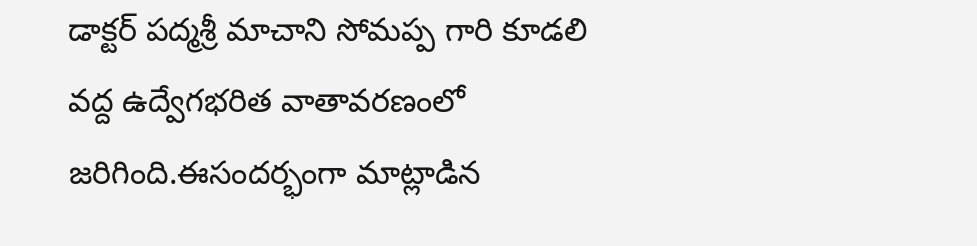డాక్టర్ పద్మశ్రీ మాచాని సోమప్ప గారి కూడలి వద్ద ఉద్వేగభరిత వాతావరణంలో జరిగింది.ఈసందర్భంగా మాట్లాడిన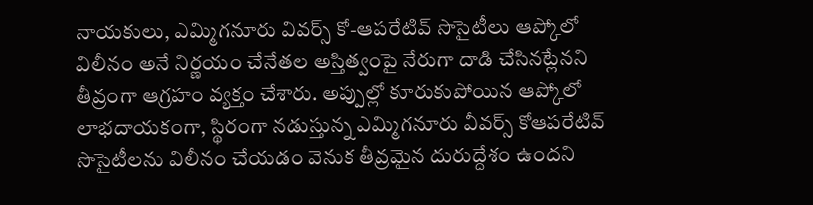నాయకులు, ఎమ్మిగనూరు వివర్స్ కో-ఆపరేటివ్ సొసైటీలు ఆప్కోలో విలీనం అనే నిర్ణయం చేనేతల అస్తిత్వంపై నేరుగా దాడి చేసినట్లేనని తీవ్రంగా ఆగ్రహం వ్యక్తం చేశారు. అప్పుల్లో కూరుకుపోయిన ఆప్కోలో లాభదాయకంగా, స్థిరంగా నడుస్తున్న ఎమ్మిగనూరు వీవర్స్ కోఆపరేటివ్ సొసైటీలను విలీనం చేయడం వెనుక తీవ్రమైన దురుద్దేశం ఉందని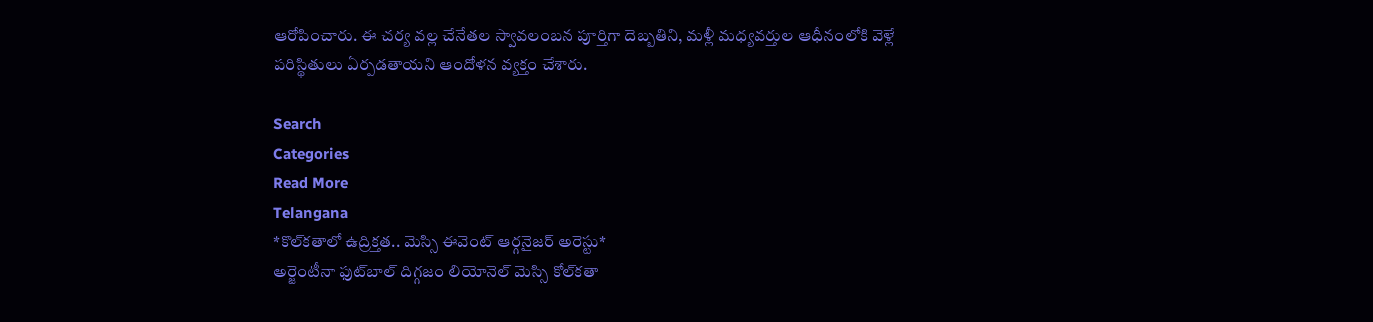ఆరోపించారు. ఈ చర్య వల్ల చేనేతల స్వావలంబన పూర్తిగా దెబ్బతిని, మళ్లీ మధ్యవర్తుల ఆధీనంలోకి వెళ్లే పరిస్థితులు ఏర్పడతాయని ఆందోళన వ్యక్తం చేశారు.

Search
Categories
Read More
Telangana
*కొల్‌కతాలో ఉద్రిక్తత.. మెస్సి ఈవెంట్‌ ఆర్గనైజర్‌ అరెస్టు*
అర్జెంటీనా ఫుట్‌బాల్‌ దిగ్గజం లియోనెల్‌ మెస్సి కోల్‌కతా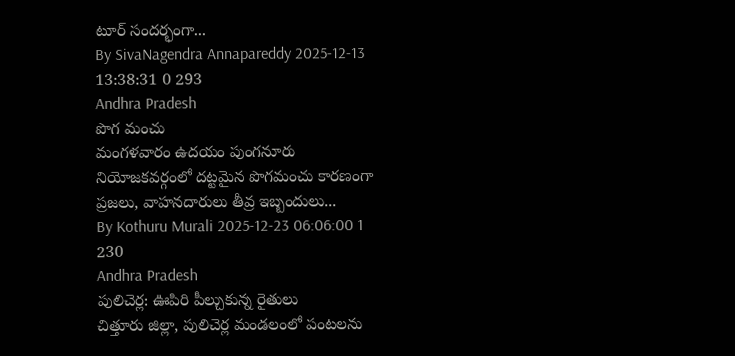టూర్‌ సందర్భంగా...
By SivaNagendra Annapareddy 2025-12-13 13:38:31 0 293
Andhra Pradesh
పొగ మంచు
మంగళవారం ఉదయం పుంగనూరు నియోజకవర్గంలో దట్టమైన పొగమంచు కారణంగా ప్రజలు, వాహనదారులు తీవ్ర ఇబ్బందులు...
By Kothuru Murali 2025-12-23 06:06:00 1 230
Andhra Pradesh
పులిచెర్ల: ఊపిరి పీల్చుకున్న రైతులు
చిత్తూరు జిల్లా, పులిచెర్ల మండలంలో పంటలను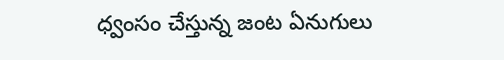ధ్వంసం చేస్తున్న జంట ఏనుగులు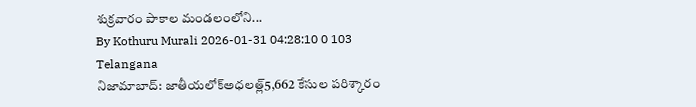శుక్రవారం పాకాల మండలంలోని...
By Kothuru Murali 2026-01-31 04:28:10 0 103
Telangana
నిజామాబాద్: జాతీయలోక్అధలత్ల్5,662 కేసుల పరిశ్కారం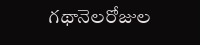గథానెలరోజుల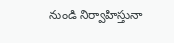నుండి నిర్వాహిస్తునా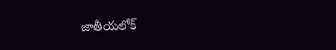జాతీయలోక్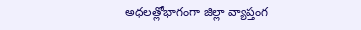అధలత్లోభాగంగా జిల్లా వ్యాప్తంగ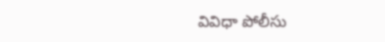వివిధా పోలీసు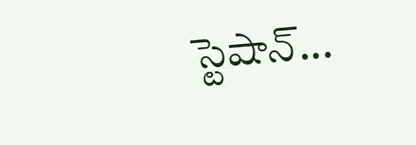స్టెషాన్...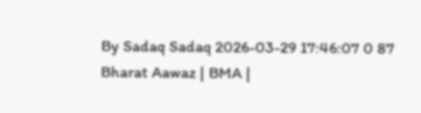By Sadaq Sadaq 2026-03-29 17:46:07 0 87
Bharat Aawaz | BMA |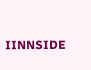IINNSIDE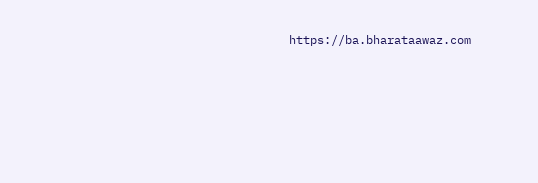https://ba.bharataawaz.com